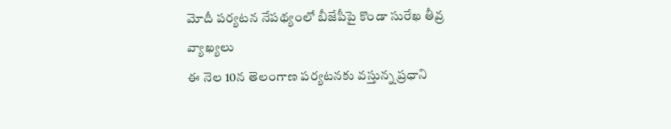మోదీ పర్యటన నేపథ్యంలో బీజేపీపై కొండా సురేఖ తీవ్ర వ్యాఖ్యలు
ఈ నెల 10న తెలంగాణ పర్యటనకు వస్తున్న ప్రధాని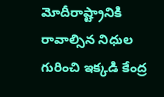మోదీరాష్ట్రానికి రావాల్సిన నిధుల గురించి ఇక్కడి కేంద్ర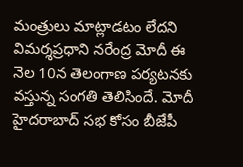మంత్రులు మాట్లాడటం లేదని విమర్శప్రధాని నరేంద్ర మోదీ ఈ నెల 10న తెలంగాణ పర్యటనకు వస్తున్న సంగతి తెలిసిందే. మోదీ హైదరాబాద్ సభ కోసం బీజేపీ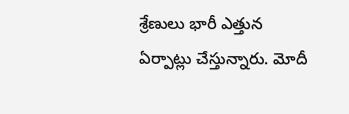శ్రేణులు భారీ ఎత్తున ఏర్పాట్లు చేస్తున్నారు. మోదీ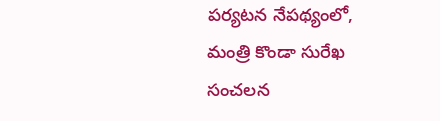పర్యటన నేపథ్యంలో, మంత్రి కొండా సురేఖ సంచలన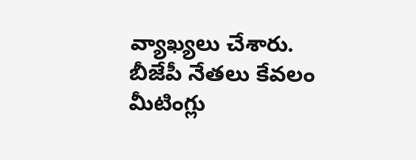వ్యాఖ్యలు చేశారు. బీజేపీ నేతలు కేవలం మీటింగ్లు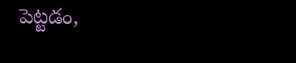పెట్టడం,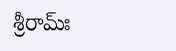శ్రీరామ్ః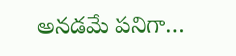అనడమే పనిగా…